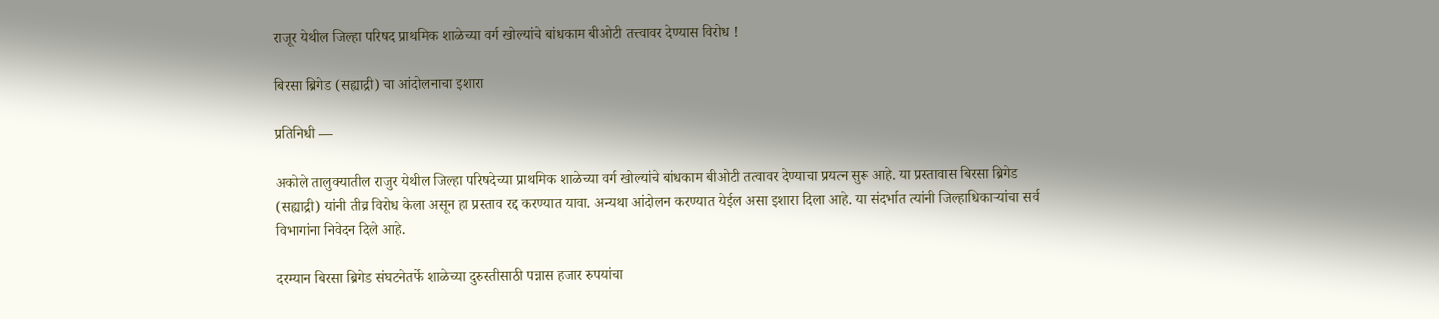राजूर येथील जिल्हा परिषद प्राथमिक शाळेच्या वर्ग खोल्यांचे बांधकाम बीओटी तत्त्वावर देण्यास विरोध !

बिरसा ब्रिगेड (सह्याद्री) चा आंदोलनाचा इशारा

प्रतिनिधी —

अकोले तालुक्यातील राजुर येथील जिल्हा परिषदेच्या प्राथमिक शाळेच्या वर्ग खोल्यांचे बांधकाम बीओटी तत्वावर देण्याचा प्रयत्न सुरू आहे. या प्रस्तावास बिरसा ब्रिगेड (सह्याद्री) यांनी तीव्र विरोध केला असून हा प्रस्ताव रद्द करण्यात यावा. अन्यथा आंदोलन करण्यात येईल असा इशारा दिला आहे. या संदर्भात त्यांनी जिल्हाधिकाऱ्यांचा सर्व विभागांना निवेदन दिले आहे.

दरम्यान बिरसा ब्रिगेड संघटनेतर्फे शाळेच्या दुरुस्तीसाठी पन्नास हजार रुपयांचा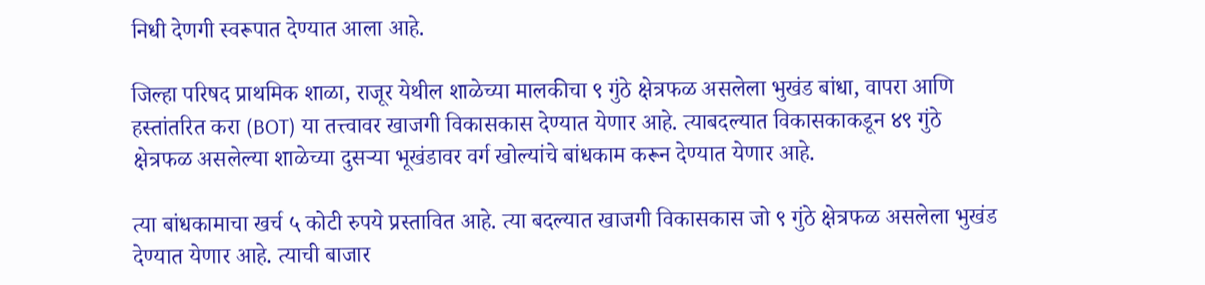निधी देणगी स्वरूपात देण्यात आला आहे.

जिल्हा परिषद प्राथमिक शाळा, राजूर येथील शाळेच्या मालकीचा ९ गुंठे क्षेत्रफळ असलेला भुखंड बांधा, वापरा आणि हस्तांतरित करा (BOT) या तत्त्वावर खाजगी विकासकास देण्यात येणार आहे. त्याबदल्यात विकासकाकडून ४९ गुंठे क्षेत्रफळ असलेल्या शाळेच्या दुसऱ्या भूखंडावर वर्ग खोल्यांचे बांधकाम करून देण्यात येणार आहे.

त्या बांधकामाचा खर्च ५ कोटी रुपये प्रस्तावित आहे. त्या बदल्यात खाजगी विकासकास जो ९ गुंठे क्षेत्रफळ असलेला भुखंड देण्यात येणार आहे. त्याची बाजार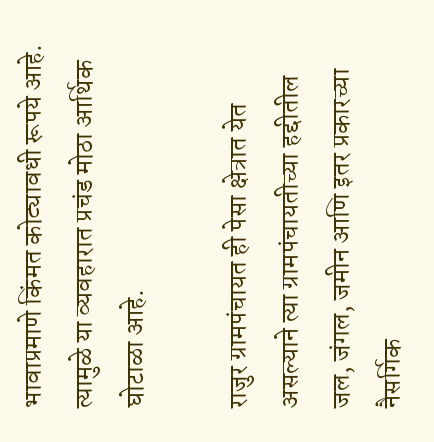भावाप्रमाणे किंमत कोट्यावधी रूपये आहे. त्यामुळे या व्यवहारात प्रचंड मोठा आर्थिक घोटाळा आहे.

राजुर ग्रामपंचायत ही पेसा क्षेत्रात येत असल्याने त्या ग्रामपंचायतीच्या हद्दीतील जल, जंगल, जमीन आणि इतर प्रकारच्या नैसर्गिक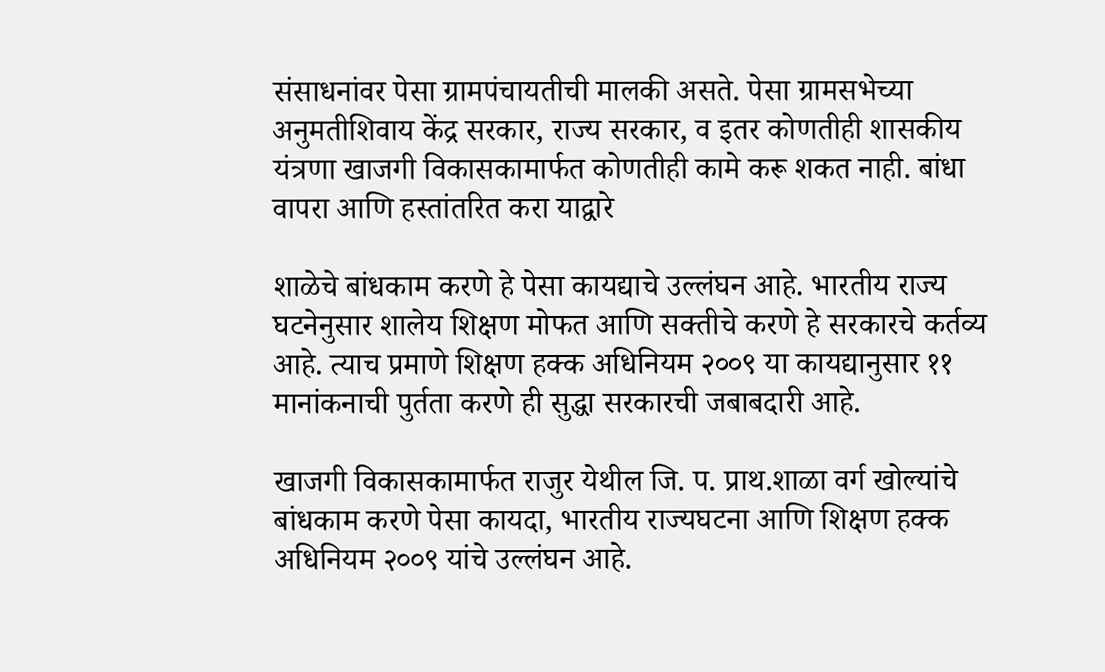संसाधनांवर पेसा ग्रामपंचायतीची मालकी असते. पेसा ग्रामसभेच्या अनुमतीशिवाय केंद्र सरकार, राज्य सरकार, व इतर कोणतीही शासकीय यंत्रणा खाजगी विकासकामार्फत कोणतीही कामे करू शकत नाही. बांधा वापरा आणि हस्तांतरित करा याद्वारे

शाळेचे बांधकाम करणे हे पेसा कायद्याचे उल्लंघन आहे. भारतीय राज्य घटनेनुसार शालेय शिक्षण मोफत आणि सक्तीचे करणे हे सरकारचे कर्तव्य आहे. त्याच प्रमाणे शिक्षण हक्क अधिनियम २००९ या कायद्यानुसार ११ मानांकनाची पुर्तता करणे ही सुद्धा सरकारची जबाबदारी आहे.

खाजगी विकासकामार्फत राजुर येथील जि. प. प्राथ.शाळा वर्ग खोल्यांचे बांधकाम करणे पेसा कायदा, भारतीय राज्यघटना आणि शिक्षण हक्क अधिनियम २००९ यांचे उल्लंघन आहे.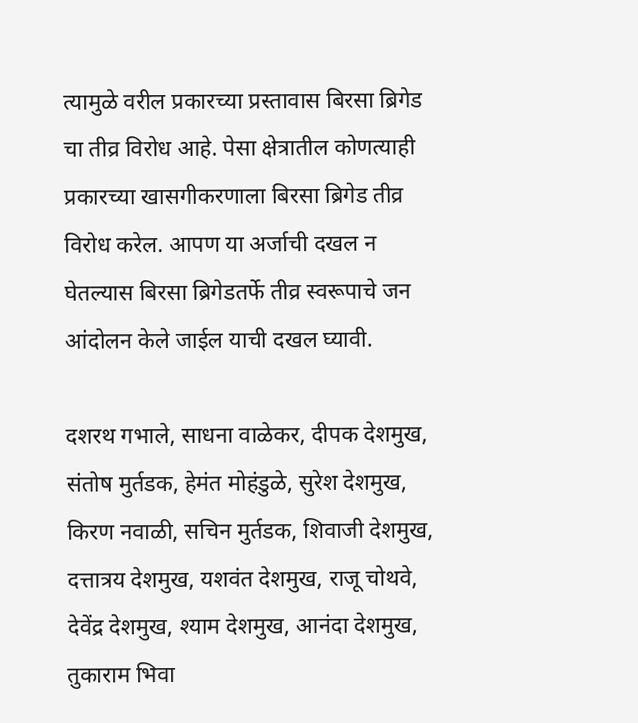त्यामुळे वरील प्रकारच्या प्रस्तावास बिरसा ब्रिगेड चा तीव्र विरोध आहे. पेसा क्षेत्रातील कोणत्याही प्रकारच्या खासगीकरणाला बिरसा ब्रिगेड तीव्र विरोध करेल. आपण या अर्जाची दखल न घेतल्यास बिरसा ब्रिगेडतर्फे तीव्र स्वरूपाचे जन आंदोलन केले जाईल याची दखल घ्यावी.

दशरथ गभाले, साधना वाळेकर, दीपक देशमुख, संतोष मुर्तडक, हेमंत मोहंडुळे, सुरेश देशमुख, किरण नवाळी, सचिन मुर्तडक, शिवाजी देशमुख, दत्तात्रय देशमुख, यशवंत देशमुख, राजू चोथवे, देवेंद्र देशमुख, श्याम देशमुख, आनंदा देशमुख, तुकाराम भिवा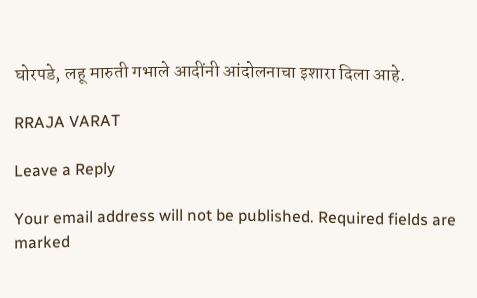घोरपडे, लहू मारुती गभाले आदींनी आंदोलनाचा इशारा दिला आहे.

RRAJA VARAT

Leave a Reply

Your email address will not be published. Required fields are marked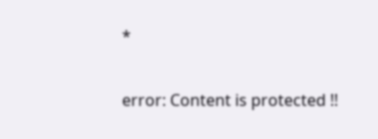*

error: Content is protected !!